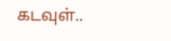கடவுள்..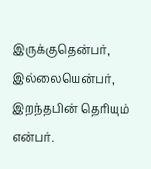இருக்குதென்பர்,
இல்லையென்பர்,
இறந்தபின் தெரியும் என்பர்.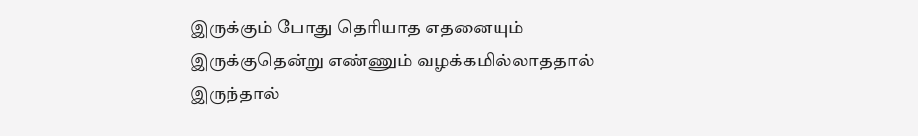இருக்கும் போது தெரியாத எதனையும்
இருக்குதென்று எண்ணும் வழக்கமில்லாததால்
இருந்தால்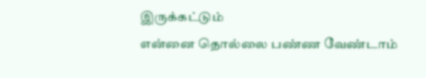இருக்கட்டும்
என்னை தொல்லை பண்ண வேண்டாம்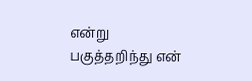என்று
பகுத்தறிந்து என்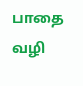பாதை வழி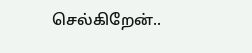செல்கிறேன்..